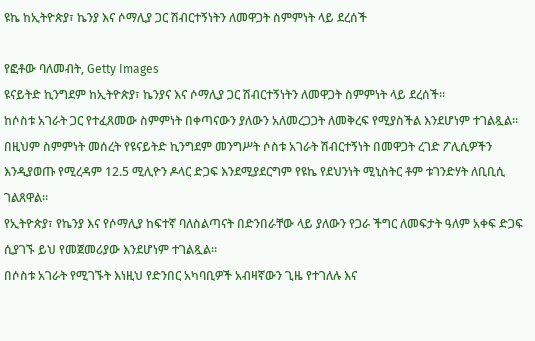ዩኬ ከኢትዮጵያ፣ ኬንያ እና ሶማሊያ ጋር ሽብርተኝነትን ለመዋጋት ስምምነት ላይ ደረሰች

የፎቶው ባለመብት, Getty Images
ዩናይትድ ኪንግደም ከኢትዮጵያ፣ ኬንያና እና ሶማሊያ ጋር ሽብርተኝነትን ለመዋጋት ስምምነት ላይ ደረሰች።
ከሶስቱ አገራት ጋር የተፈጸመው ስምምነት በቀጣናውን ያለውን አለመረጋጋት ለመቅረፍ የሚያስችል እንደሆነም ተገልጿል።
በዚህም ስምምነት መሰረት የዩናይትድ ኪንግደም መንግሥት ሶስቱ አገራት ሽብርተኝነት በመዋጋት ረገድ ፖሊሲዎችን እንዲያወጡ የሚረዳም 12.5 ሚሊዮን ዶላር ድጋፍ እንደሚያደርግም የዩኬ የደህንነት ሚኒስትር ቶም ቱገንድሃት ለቢቢሲ ገልጸዋል።
የኢትዮጵያ፣ የኬንያ እና የሶማሊያ ከፍተኛ ባለስልጣናት በድንበራቸው ላይ ያለውን የጋራ ችግር ለመፍታት ዓለም አቀፍ ድጋፍ ሲያገኙ ይህ የመጀመሪያው እንደሆነም ተገልጿል።
በሶስቱ አገራት የሚገኙት እነዚህ የድንበር አካባቢዎች አብዛኛውን ጊዜ የተገለሉ እና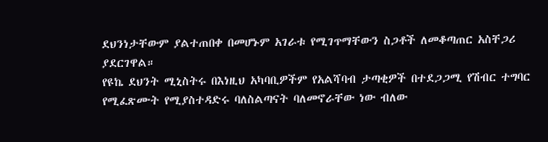ደህንነታቸውም ያልተጠበቀ በመሆኑም አገራቱ የሚገጥማቸውን ስጋቶች ለመቆጣጠር አስቸጋሪ ያደርገዋል።
የዩኬ ደህንት ሚኒስትሩ በእነዚህ አካባቢዎችም የአልሻባብ ታጣቂዎች በተደጋጋሚ የሽብር ተግባር የሚፈጽሙት የሚያስተዳድሩ ባለስልጣናት ባለመኖራቸው ነው ብለው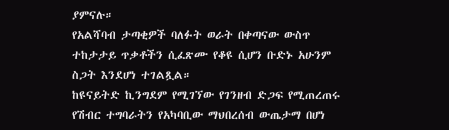ያምናሉ።
የአልሻባብ ታጣቂዎች ባለፉት ወራት በቀጣናው ውስጥ ተከታታይ ጥቃቶችን ሲፈጽሙ የቆዩ ሲሆን ቡድኑ አሁንም ስጋት እንደሆነ ተገልጿል።
ከዩናይትድ ኪንግደም የሚገኘው የገንዘብ ድጋፍ የሚጠረጠሩ የሽብር ተግባራትን የአካባቢው ማህበረሰብ ውጤታማ በሆነ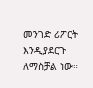መንገድ ሪፖርት እንዲያደርጉ ለማስቻል ነው።